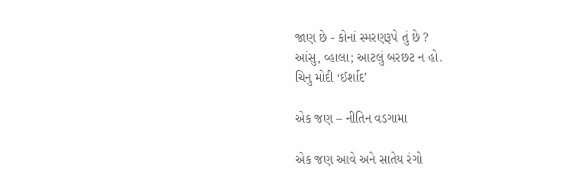જાણ છે - કોનાં સ્મરણરૂપે તું છે ?
આંસુ, વ્હાલા; આટલું બરછટ ન હો.
ચિનુ મોદી ‘ઈર્શાદ’

એક જણ – નીતિન વડગામા

એક જણ આવે અને સાતેય રંગો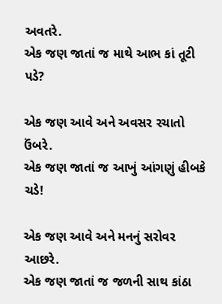અવતરે.
એક જણ જાતાં જ માથે આભ કાં તૂટી પડે?

એક જણ આવે અને અવસર રચાતો ઉંબરે.
એક જણ જાતાં જ આખું આંગણું હીબકે ચડે!

એક જણ આવે અને મનનું સરોવર આછરે.
એક જણ જાતાં જ જળની સાથ કાંઠા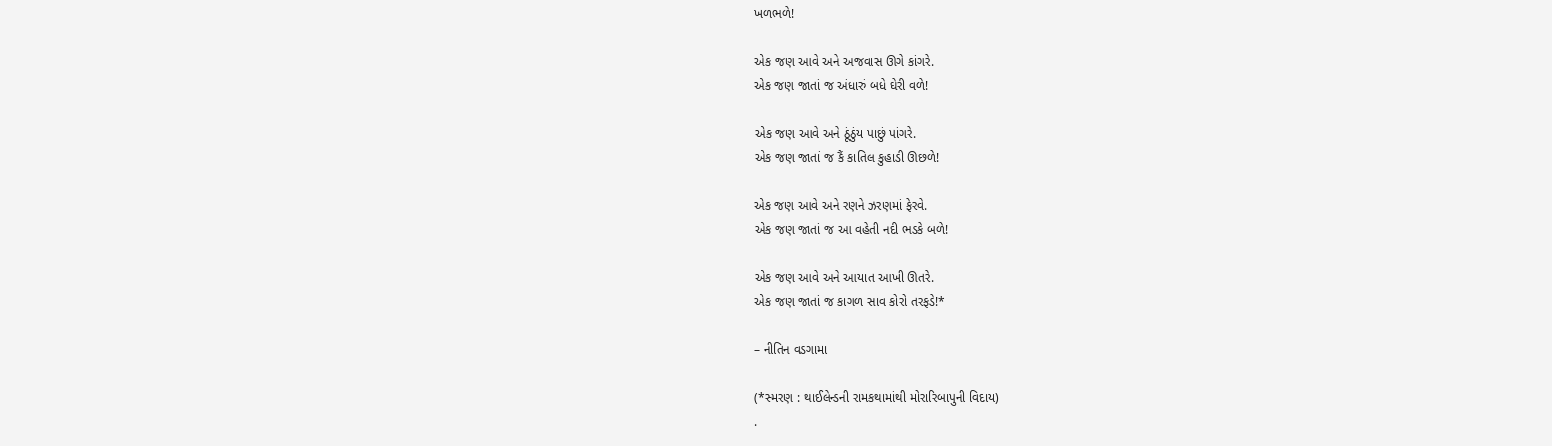ખળભળે!

એક જણ આવે અને અજવાસ ઊગે કાંગરે.
એક જણ જાતાં જ અંધારું બધે ઘેરી વળે!

એક જણ આવે અને ઠૂંઠુંય પાછું પાંગરે.
એક જણ જાતાં જ કૈં કાતિલ કુહાડી ઊછળે!

એક જણ આવે અને રણને ઝરણમાં ફેરવે.
એક જણ જાતાં જ આ વહેતી નદી ભડકે બળે!

એક જણ આવે અને આયાત આખી ઊતરે.
એક જણ જાતાં જ કાગળ સાવ કોરો તરફડે!*

– નીતિન વડગામા

(*સ્મરણ : થાઈલેન્ડની રામકથામાંથી મોરારિબાપુની વિદાય)
.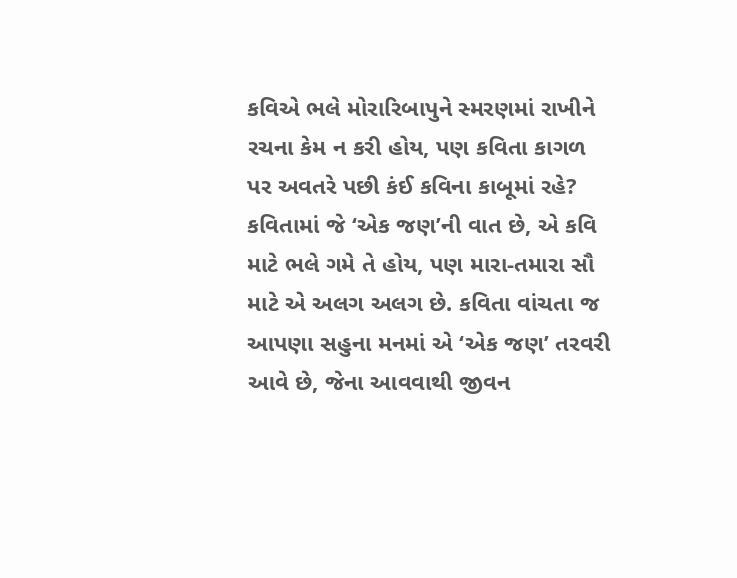કવિએ ભલે મોરારિબાપુને સ્મરણમાં રાખીને રચના કેમ ન કરી હોય, પણ કવિતા કાગળ પર અવતરે પછી કંઈ કવિના કાબૂમાં રહે? કવિતામાં જે ‘એક જણ’ની વાત છે, એ કવિ માટે ભલે ગમે તે હોય, પણ મારા-તમારા સૌ માટે એ અલગ અલગ છે. કવિતા વાંચતા જ આપણા સહુના મનમાં એ ‘એક જણ’ તરવરી આવે છે, જેના આવવાથી જીવન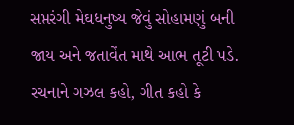સપ્તરંગી મેઘધનુષ્ય જેવું સોહામણું બની જાય અને જતાવેંત માથે આભ તૂટી પડે. રચનાને ગઝલ કહો, ગીત કહો કે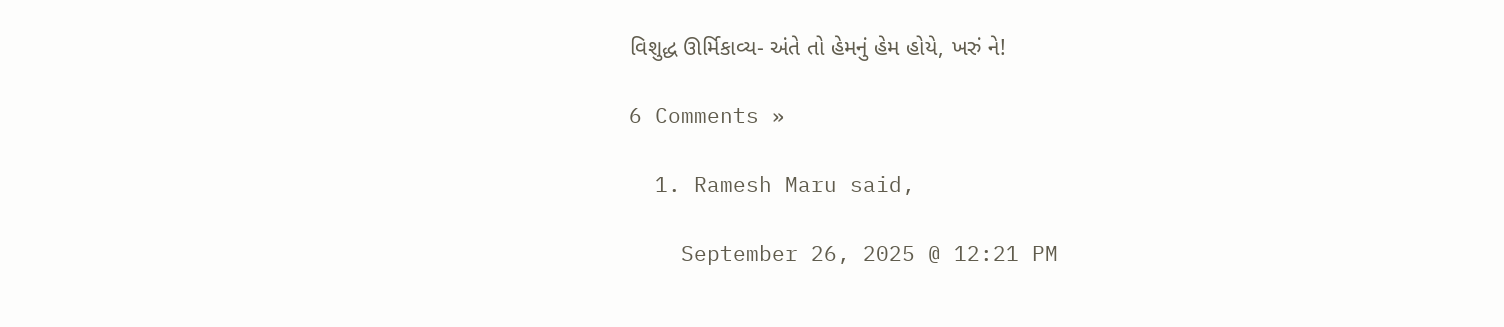વિશુદ્ધ ઊર્મિકાવ્ય- અંતે તો હેમનું હેમ હોયે, ખરું ને!

6 Comments »

  1. Ramesh Maru said,

    September 26, 2025 @ 12:21 PM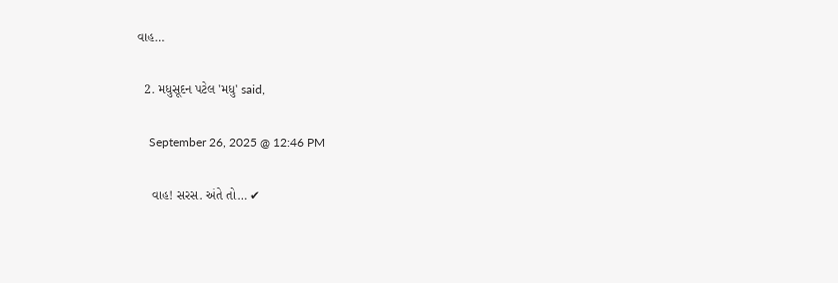વાહ…

  2. મધુસૂદન પટેલ 'મધુ' said,

    September 26, 2025 @ 12:46 PM

    વાહ! સરસ. અંતે તો… ✔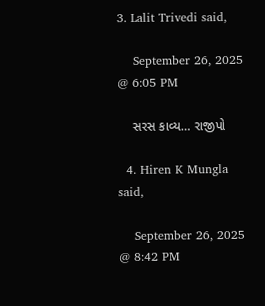3. Lalit Trivedi said,

    September 26, 2025 @ 6:05 PM

    સરસ કાવ્ય… રાજીપો

  4. Hiren K Mungla said,

    September 26, 2025 @ 8:42 PM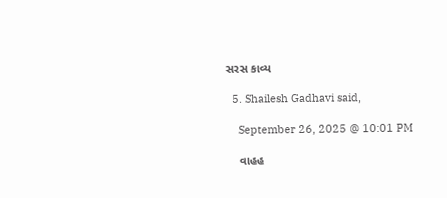સરસ કાવ્ય

  5. Shailesh Gadhavi said,

    September 26, 2025 @ 10:01 PM

    વાહહ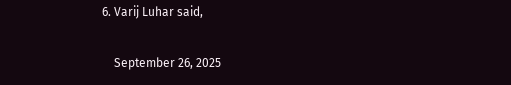6. Varij Luhar said,

    September 26, 2025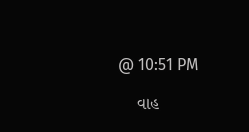@ 10:51 PM

    વાહ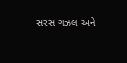સરસ ગઝલ અને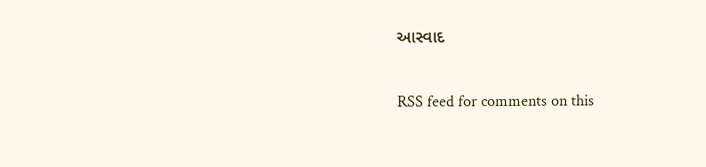આસ્વાદ

RSS feed for comments on this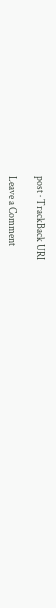post · TrackBack URI

Leave a Comment